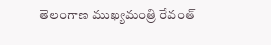తెలంగాణ ముఖ్యమంత్రి రేవంత్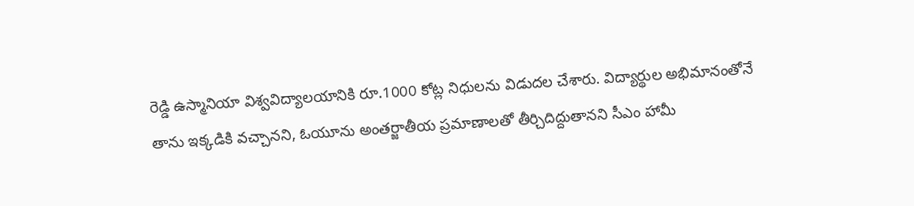రెడ్డి ఉస్మానియా విశ్వవిద్యాలయానికి రూ.1000 కోట్ల నిధులను విడుదల చేశారు. విద్యార్థుల అభిమానంతోనే తాను ఇక్కడికి వచ్చానని, ఓయూను అంతర్జాతీయ ప్రమాణాలతో తీర్చిదిద్దుతానని సీఎం హామీ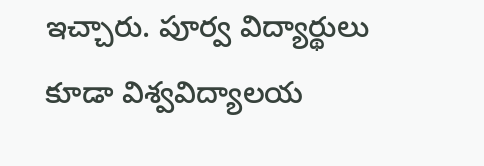ఇచ్చారు. పూర్వ విద్యార్థులు కూడా విశ్వవిద్యాలయ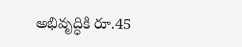అభివృద్ధికి రూ.45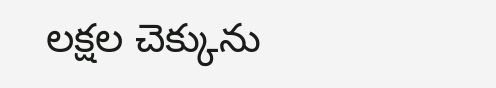లక్షల చెక్కును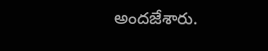అందజేశారు.